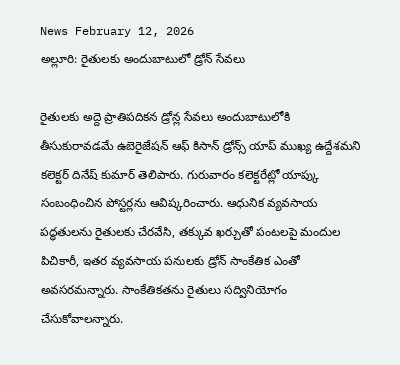News February 12, 2026
అల్లూరి: రైతులకు అందుబాటులో డ్రోన్ సేవలు

రైతులకు అద్దె ప్రాతిపదికన డ్రోన్ల సేవలు అందుబాటులోకి తీసుకురావడమే ఉబెరైజేషన్ ఆఫ్ కిసాన్ డ్రోన్స్ యాప్ ముఖ్య ఉద్దేశమని కలెక్టర్ దినేష్ కుమార్ తెలిపారు. గురువారం కలెక్టరేట్లో యాప్కు సంబంధించిన పోస్టర్లను ఆవిష్కరించారు. ఆధునిక వ్యవసాయ పద్ధతులను రైతులకు చేరవేసి, తక్కువ ఖర్చుతో పంటలపై మందుల పిచికారీ, ఇతర వ్యవసాయ పనులకు డ్రోన్ సాంకేతిక ఎంతో అవసరమన్నారు. సాంకేతికతను రైతులు సద్వినియోగం చేసుకోవాలన్నారు.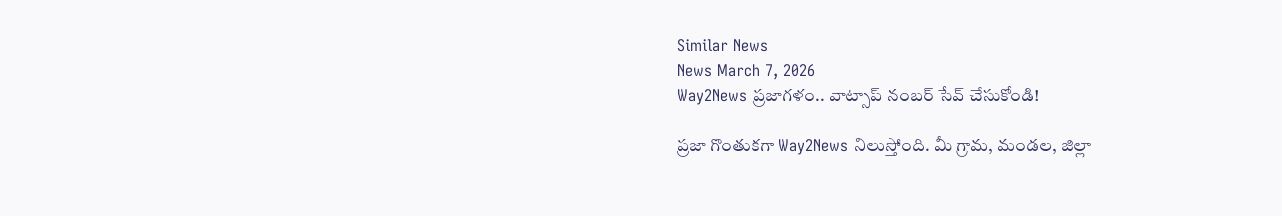Similar News
News March 7, 2026
Way2News ప్రజాగళం.. వాట్సాప్ నంబర్ సేవ్ చేసుకోండి!

ప్రజా గొంతుకగా Way2News నిలుస్తోంది. మీ గ్రామ, మండల, జిల్లా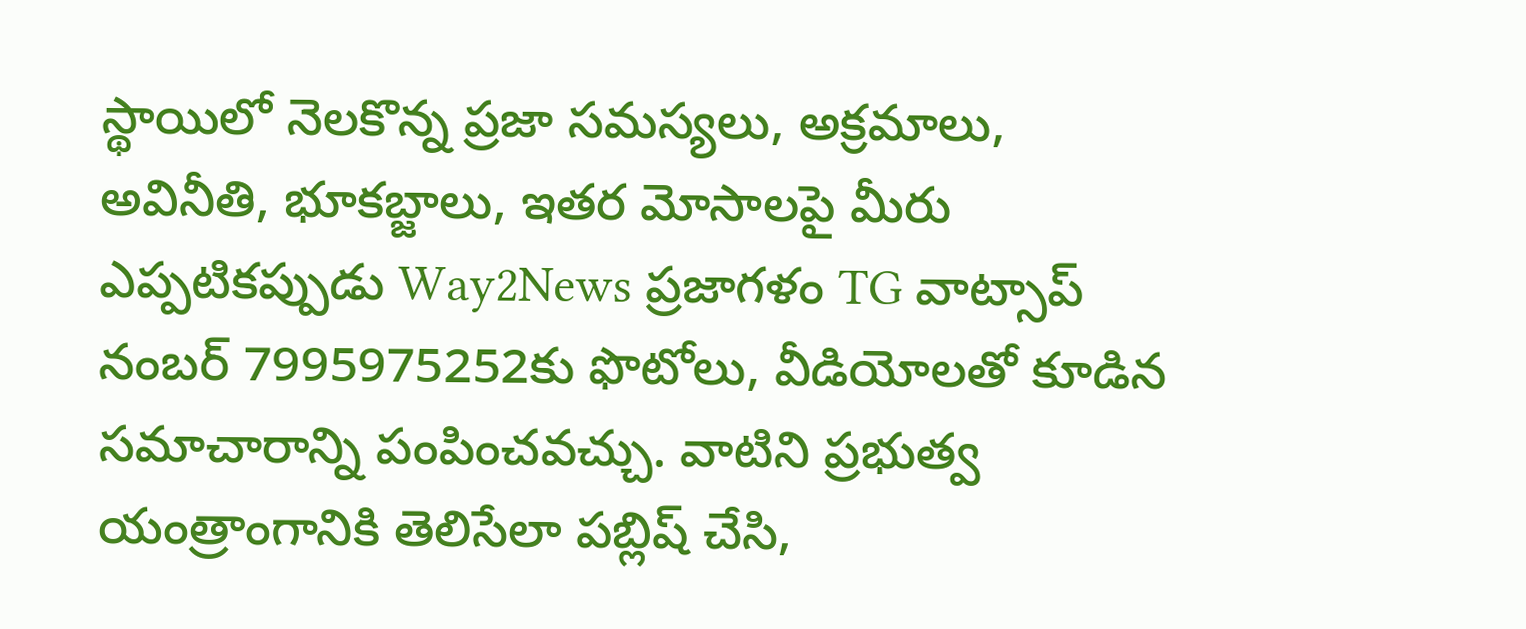స్థాయిలో నెలకొన్న ప్రజా సమస్యలు, అక్రమాలు, అవినీతి, భూకబ్జాలు, ఇతర మోసాలపై మీరు ఎప్పటికప్పుడు Way2News ప్రజాగళం TG వాట్సాప్ నంబర్ 7995975252కు ఫొటోలు, వీడియోలతో కూడిన సమాచారాన్ని పంపించవచ్చు. వాటిని ప్రభుత్వ యంత్రాంగానికి తెలిసేలా పబ్లిష్ చేసి,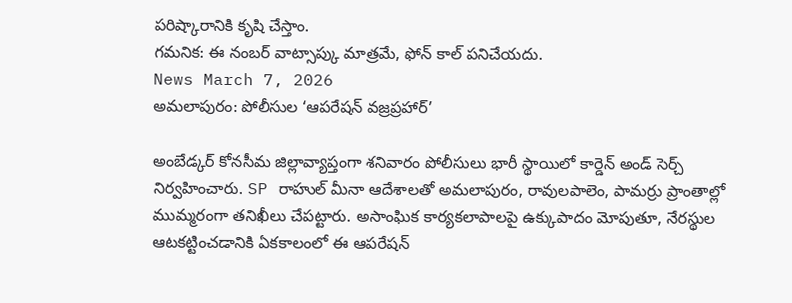పరిష్కారానికి కృషి చేస్తాం.
గమనిక: ఈ నంబర్ వాట్సాప్కు మాత్రమే, ఫోన్ కాల్ పనిచేయదు.
News March 7, 2026
అమలాపురం: పోలీసుల ‘ఆపరేషన్ వజ్రప్రహార్’

అంబేడ్కర్ కోనసీమ జిల్లావ్యాప్తంగా శనివారం పోలీసులు భారీ స్థాయిలో కార్డెన్ అండ్ సెర్చ్ నిర్వహించారు. SP రాహుల్ మీనా ఆదేశాలతో అమలాపురం, రావులపాలెం, పామర్రు ప్రాంతాల్లో ముమ్మరంగా తనిఖీలు చేపట్టారు. అసాంఘిక కార్యకలాపాలపై ఉక్కుపాదం మోపుతూ, నేరస్థుల ఆటకట్టించడానికి ఏకకాలంలో ఈ ఆపరేషన్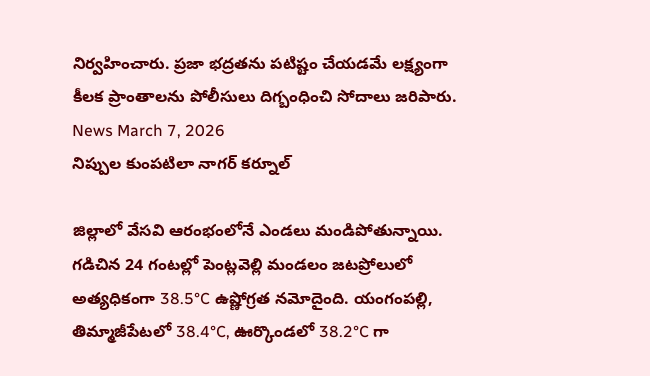నిర్వహించారు. ప్రజా భద్రతను పటిష్టం చేయడమే లక్ష్యంగా కీలక ప్రాంతాలను పోలీసులు దిగ్బంధించి సోదాలు జరిపారు.
News March 7, 2026
నిప్పుల కుంపటిలా నాగర్ కర్నూల్

జిల్లాలో వేసవి ఆరంభంలోనే ఎండలు మండిపోతున్నాయి. గడిచిన 24 గంటల్లో పెంట్లవెల్లి మండలం జటప్రోలులో అత్యధికంగా 38.5°C ఉష్ణోగ్రత నమోదైంది. యంగంపల్లి, తిమ్మాజీపేటలో 38.4°C, ఊర్కొండలో 38.2°C గా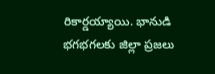రికార్డయ్యాయి. భానుడి భగభగలకు జిల్లా ప్రజలు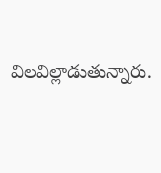విలవిల్లాడుతున్నారు.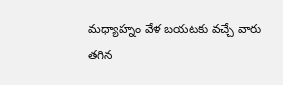మధ్యాహ్నం వేళ బయటకు వచ్చే వారు తగిన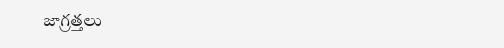జాగ్రత్తలు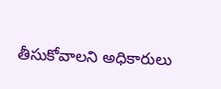తీసుకోవాలని అధికారులు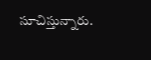సూచిస్తున్నారు.